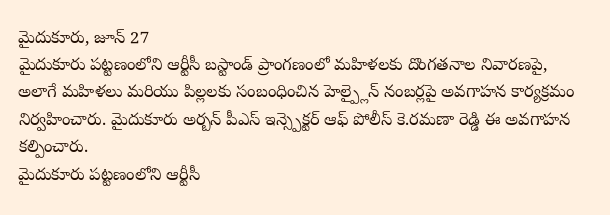మైదుకూరు, జూన్ 27
మైదుకూరు పట్టణంలోని ఆర్టీసీ బస్టాండ్ ప్రాంగణంలో మహిళలకు దొంగతనాల నివారణపై, అలాగే మహిళలు మరియు పిల్లలకు సంబంధించిన హెల్ప్లైన్ నంబర్లపై అవగాహన కార్యక్రమం నిర్వహించారు. మైదుకూరు అర్బన్ పీఎస్ ఇన్స్పెక్టర్ ఆఫ్ పోలీస్ కె.రమణా రెడ్డి ఈ అవగాహన కల్పించారు.
మైదుకూరు పట్టణంలోని ఆర్టీసీ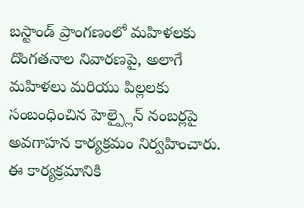బస్టాండ్ ప్రాంగణంలో మహిళలకు దొంగతనాల నివారణపై, అలాగే మహిళలు మరియు పిల్లలకు సంబంధించిన హెల్ప్లైన్ నంబర్లపై అవగాహన కార్యక్రమం నిర్వహించారు.
ఈ కార్యక్రమానికి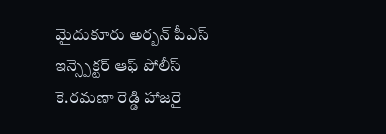మైదుకూరు అర్బన్ పీఎస్ ఇన్స్పెక్టర్ ఆఫ్ పోలీస్ కె.రమణా రెడ్డి హాజరై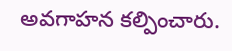అవగాహన కల్పించారు.